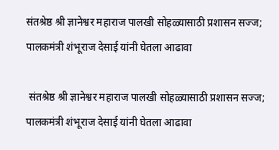संतश्रेष्ठ श्री ज्ञानेश्वर महाराज पालखी सोहळ्यासाठी प्रशासन सज्ज; पालकमंत्री शंभूराज देसाई यांनी घेतला आढावा

 संतश्रेष्ठ श्री ज्ञानेश्वर महाराज पालखी सोहळ्यासाठी प्रशासन सज्ज; पालकमंत्री शंभूराज देसाई यांनी घेतला आढावा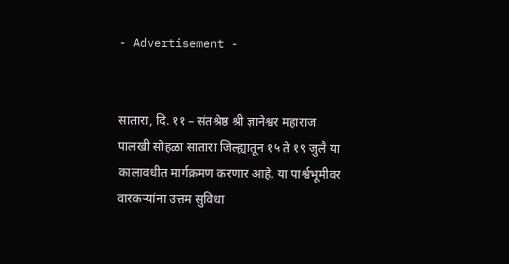- Advertisement -


सातारा, दि. ११ – संतश्रेष्ठ श्री ज्ञानेश्वर महाराज पालखी सोहळा सातारा जिल्ह्यातून १५ ते १९ जुलै या कालावधीत मार्गक्रमण करणार आहे. या पार्श्वभूमीवर वारकऱ्यांना उत्तम सुविधा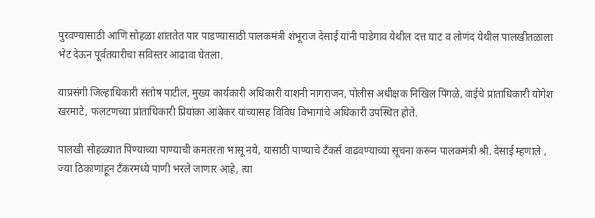पुरवण्यासाठी आणि सोहळा शांततेत पार पाडण्यासाठी पालकमंत्री शंभूराज देसाई यांनी पाडेगाव येथील दत्त घाट व लोणंद येथील पालखीतळाला भेट देऊन पूर्वतयारीचा सविस्तर आढावा घेतला.

याप्रसंगी जिल्हाधिकारी संतोष पाटील, मुख्य कार्यकारी अधिकारी याशनी नागराजन, पोलीस अधीक्षक निखिल पिंगळे, वाईचे प्रांताधिकारी योगेश खरमाटे, फलटणच्या प्रांताधिकारी प्रियांका आंबेकर यांच्यासह विविध विभागांचे अधिकारी उपस्थित होते.

पालखी सोहळ्यात पिण्याच्या पाण्याची कमतरता भासू नये, यासाठी पाण्याचे टँकर्स वाढवण्याच्या सूचना करून पालकमंत्री श्री. देसाई म्हणाले , ज्या ठिकाणांहून टँकरमध्ये पाणी भरले जाणार आहे, त्या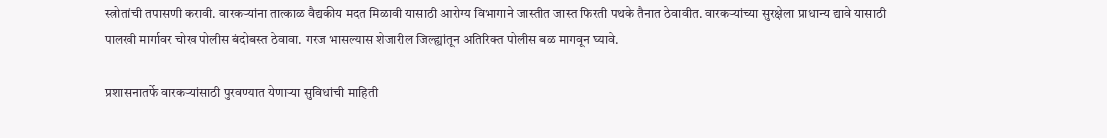स्त्रोतांची तपासणी करावी. वारकऱ्यांना तात्काळ वैद्यकीय मदत मिळावी यासाठी आरोग्य विभागाने जास्तीत जास्त फिरती पथके तैनात ठेवावीत. वारकऱ्यांच्या सुरक्षेला प्राधान्य द्यावे यासाठी पालखी मार्गावर चोख पोलीस बंदोबस्त ठेवावा. गरज भासल्यास शेजारील जिल्ह्यांतून अतिरिक्त पोलीस बळ मागवून घ्यावे.

प्रशासनातर्फे वारकऱ्यांसाठी पुरवण्यात येणाऱ्या सुविधांची माहिती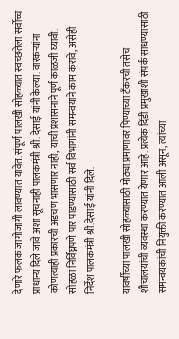देणारे फलक जागोजागी लावण्यात यावेत. संपूर्ण पालखी सोहळ्यात स्वच्छतेला सर्वोच्च प्राधान्य दिले जावे अशा सूचनाही पालकमंत्री श्री. देसाई यांनी केल्या. वारकऱ्यांना कोणत्याही प्रकारची अडचण भासणार नाही, याची प्रशासनाने पूर्ण काळजी घ्यावी. सोहळा निर्विघ्नपणे पार पाडण्यासाठी सर्व विभागांनी समन्वयाने काम करावे, असेही निर्देश पालकमंत्री श्री.देसाई यांनी दिले.

यावर्षीच्या पालखी सोहळ्यासाठी मोठ्या प्रमाणावर पिण्याच्या टँकरची तसेच शौचालयांची व्यवस्था करण्यात येणार आहे. प्रत्येक दिंडी प्रमुखाशी संपर्क साधण्यासाठी समन्वयकांची नियुक्ती करण्यात आली असून, त्यांच्या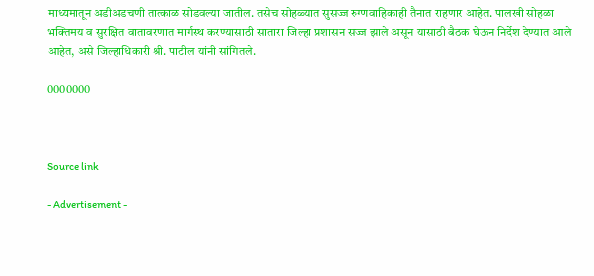माध्यमातून अडीअडचणी तात्काळ सोडवल्या जातील. तसेच सोहळ्यात सुसज्ज रुग्णवाहिकाही तैनात राहणार आहेत. पालखी सोहळा भक्तिमय व सुरक्षित वातावरणात मार्गस्थ करण्यासाठी सातारा जिल्हा प्रशासन सज्ज झाले असून यासाठी बैठक घेऊन निर्देश देण्यात आले आहेत, असे जिल्हाधिकारी श्री. पाटील यांनी सांगितले.

0000000



Source link

- Advertisement -